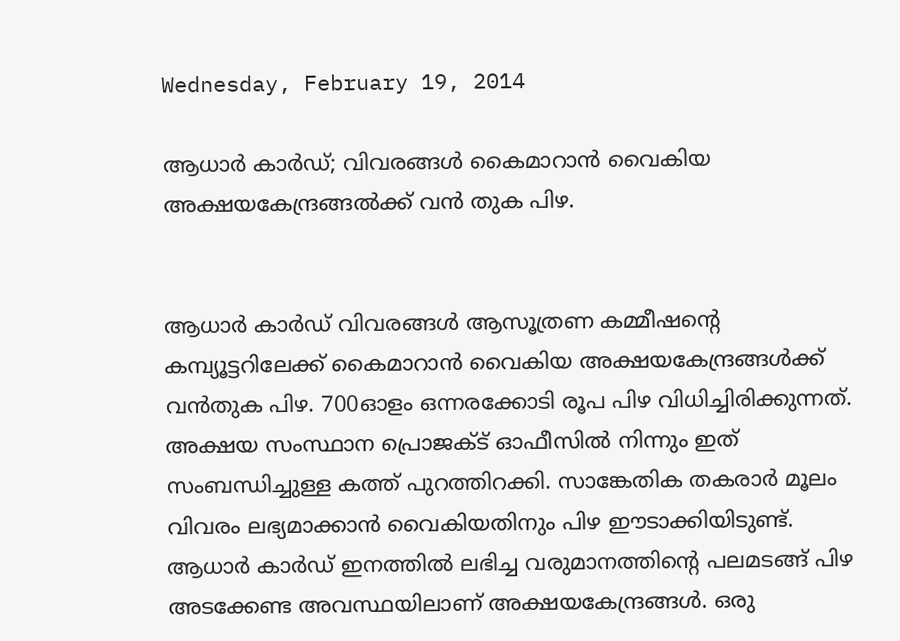Wednesday, February 19, 2014

ആധാര്‍ കാര്‍ഡ്; വിവരങ്ങള്‍ കൈമാറാന്‍ വൈകിയ അക്ഷയകേന്ദ്രങ്ങല്‍ക്ക് വന്‍ തുക പിഴ.


ആധാര്‍ കാര്‍ഡ് വിവരങ്ങള്‍ ആസൂത്രണ കമ്മീഷന്റെ കമ്പ്യൂട്ടറിലേക്ക് കൈമാറാന്‍ വൈകിയ അക്ഷയകേന്ദ്രങ്ങള്‍ക്ക് വന്‍തുക പിഴ. 700ഓളം ഒന്നരക്കോടി രൂപ പിഴ വിധിച്ചിരിക്കുന്നത്. അക്ഷയ സംസ്ഥാന പ്രൊജക്ട് ഓഫീസില്‍ നിന്നും ഇത് സംബന്ധിച്ചുള്ള കത്ത് പുറത്തിറക്കി. സാങ്കേതിക തകരാര്‍ മൂലം വിവരം ലഭ്യമാക്കാന്‍ വൈകിയതിനും പിഴ ഈടാക്കിയിടുണ്ട്. ആധാര്‍ കാര്‍ഡ് ഇനത്തില്‍ ലഭിച്ച വരുമാനത്തിന്റെ പലമടങ്ങ് പിഴ അടക്കേണ്ട അവസ്ഥയിലാണ് അക്ഷയകേന്ദ്രങ്ങള്‍. ഒരു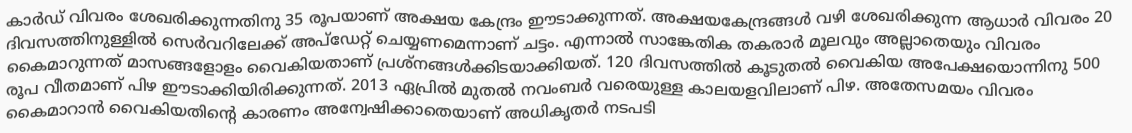കാര്‍ഡ് വിവരം ശേഖരിക്കുന്നതിനു 35 രൂപയാണ് അക്ഷയ കേന്ദ്രം ഈടാക്കുന്നത്. അക്ഷയകേന്ദ്രങ്ങള്‍ വഴി ശേഖരിക്കുന്ന ആധാര്‍ വിവരം 20 ദിവസത്തിനുള്ളില്‍ സെര്‍വറിലേക്ക് അപ്‌ഡേറ്റ് ചെയ്യണമെന്നാണ് ചട്ടം. എന്നാല്‍ സാങ്കേതിക തകരാര്‍ മൂലവും അല്ലാതെയും വിവരം കൈമാറുന്നത് മാസങ്ങളോളം വൈകിയതാണ് പ്രശ്‌നങ്ങള്‍ക്കിടയാക്കിയത്. 120 ദിവസത്തില്‍ കൂടുതല്‍ വൈകിയ അപേക്ഷയൊന്നിനു 500 രൂപ വീതമാണ് പിഴ ഈടാക്കിയിരിക്കുന്നത്. 2013 ഏപ്രില്‍ മുതല്‍ നവംബര്‍ വരെയുള്ള കാലയളവിലാണ് പിഴ. അതേസമയം വിവരം കൈമാറാന്‍ വൈകിയതിന്റെ കാരണം അന്വേഷിക്കാതെയാണ് അധികൃതര്‍ നടപടി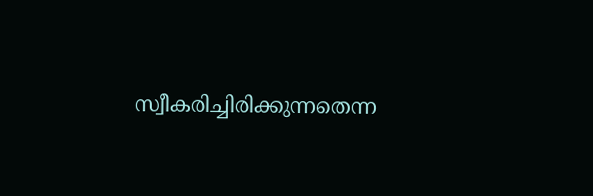സ്വീകരിച്ചിരിക്കുന്നതെന്ന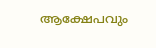ആക്ഷേപവും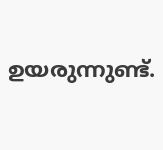ഉയരുന്നുണ്ട്.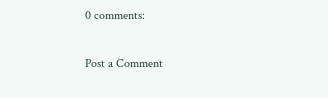0 comments:

Post a Comment